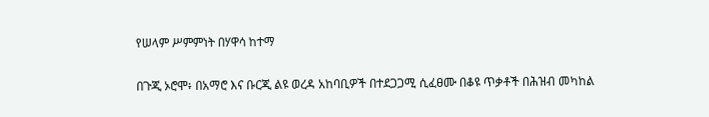የሠላም ሥምምነት በሃዋሳ ከተማ

በጉጂ ኦሮሞ፥ በአማሮ እና ቡርጂ ልዩ ወረዳ አከባቢዎች በተደጋጋሚ ሲፈፀሙ በቆዩ ጥቃቶች በሕዝብ መካከል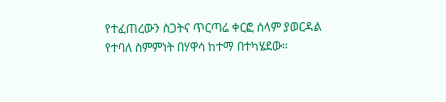የተፈጠረውን ስጋትና ጥርጣሬ ቀርፎ ሰላም ያወርዳል የተባለ ስምምነት በሃዋሳ ከተማ በተካሄደው።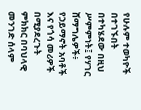የሁሉም ተወካዮች በተገኙበት በተካሄደው በዚህ ሥምምነት፤ የሃገር ሸማግሌዎች፥ የኃይማኖት አባቶች እና የጎሳ መሪዎች በሚያደረጉት ምክክር በባህላዊ መንገድ ሰላም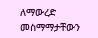ለማውረድ መስማማታቸውን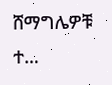ሸማግሌዎቹ ተ…